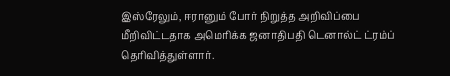இஸ்ரேலும், ஈரானும் போர் நிறுத்த அறிவிப்பை மீறிவிட்டதாக அமெரிக்க ஜனாதிபதி டெனால்ட் ட்ரம்ப் தெரிவித்துள்ளார்.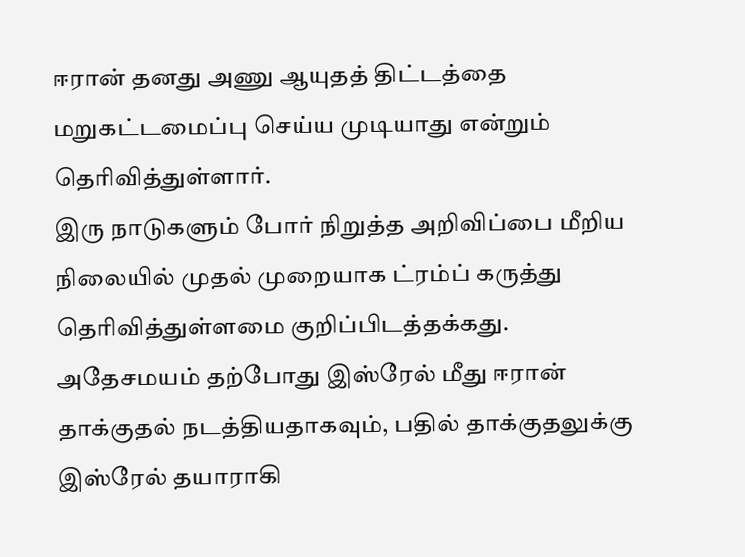ஈரான் தனது அணு ஆயுதத் திட்டத்தை மறுகட்டமைப்பு செய்ய முடியாது என்றும் தெரிவித்துள்ளார்.
இரு நாடுகளும் போர் நிறுத்த அறிவிப்பை மீறிய நிலையில் முதல் முறையாக ட்ரம்ப் கருத்து தெரிவித்துள்ளமை குறிப்பிடத்தக்கது.
அதேசமயம் தற்போது இஸ்ரேல் மீது ஈரான் தாக்குதல் நடத்தியதாகவும், பதில் தாக்குதலுக்கு இஸ்ரேல் தயாராகி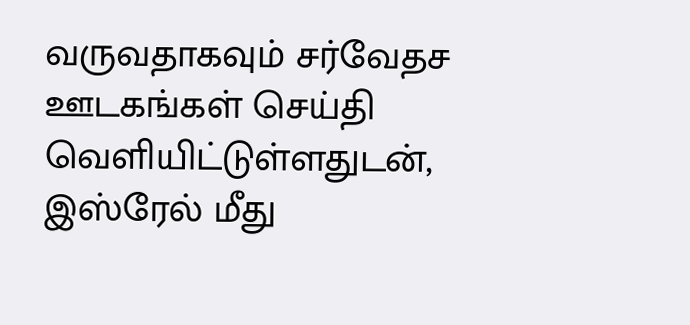வருவதாகவும் சர்வேதச ஊடகங்கள் செய்தி வெளியிட்டுள்ளதுடன், இஸ்ரேல் மீது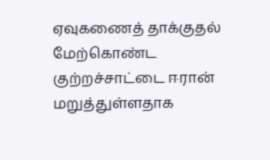ஏவுகணைத் தாக்குதல் மேற்கொண்ட குற்றச்சாட்டை ஈரான் மறுத்துள்ளதாக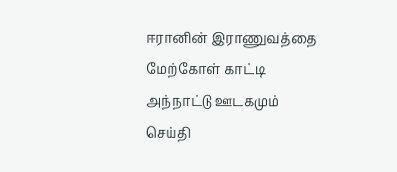ஈரானின் இராணுவத்தை மேற்கோள் காட்டி அந்நாட்டு ஊடகமும் செய்தி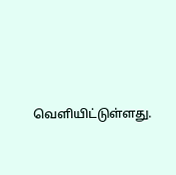வெளியிட்டுள்ளது.